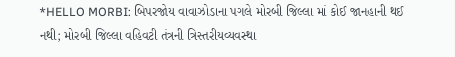*HELLO MORBI: બિપરજોય વાવાઝોડાના પગલે મોરબી જિલ્લા માં કોઈ જાનહાની થઈ નથી; મોરબી જિલ્લા વહિવટી તંત્રની ત્રિસ્તરીયવ્યવસ્થા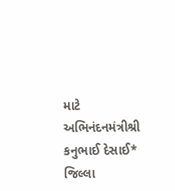માટે અભિનંદનમંત્રીશ્રી કનુભાઈ દેસાઈ*
જિલ્લા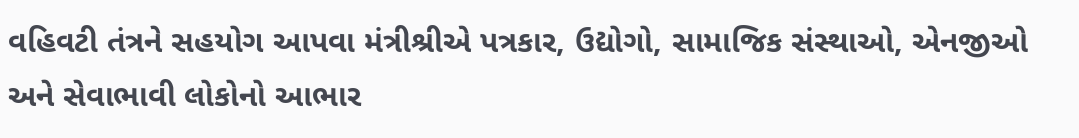વહિવટી તંત્રને સહયોગ આપવા મંત્રીશ્રીએ પત્રકાર, ઉદ્યોગો, સામાજિક સંસ્થાઓ, એનજીઓ અને સેવાભાવી લોકોનો આભાર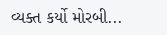વ્યક્ત કર્યો મોરબી...